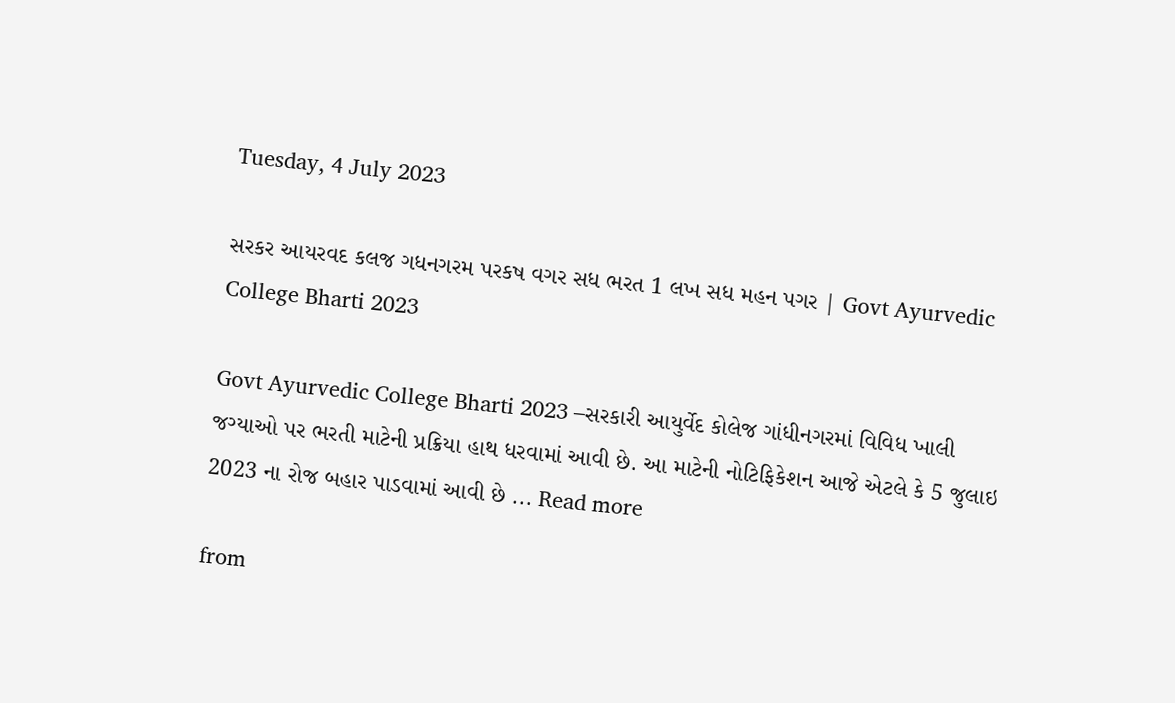Tuesday, 4 July 2023

સરકર આયરવદ કલજ ગધનગરમ પરકષ વગર સધ ભરત 1 લખ સધ મહન પગર | Govt Ayurvedic College Bharti 2023

Govt Ayurvedic College Bharti 2023 –સરકારી આયુર્વેદ કોલેજ ગાંધીનગરમાં વિવિધ ખાલી જગ્યાઓ પર ભરતી માટેની પ્રક્રિયા હાથ ધરવામાં આવી છે. આ માટેની નોટિફિકેશન આજે એટલે કે 5 જુલાઇ 2023 ના રોજ બહાર પાડવામાં આવી છે ... Read more

from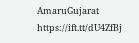AmaruGujarat https://ift.tt/dU4ZfBj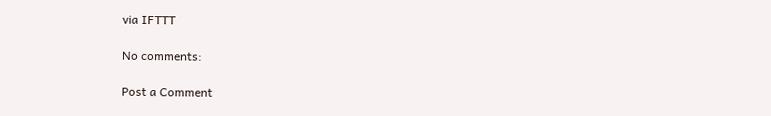via IFTTT

No comments:

Post a Comment